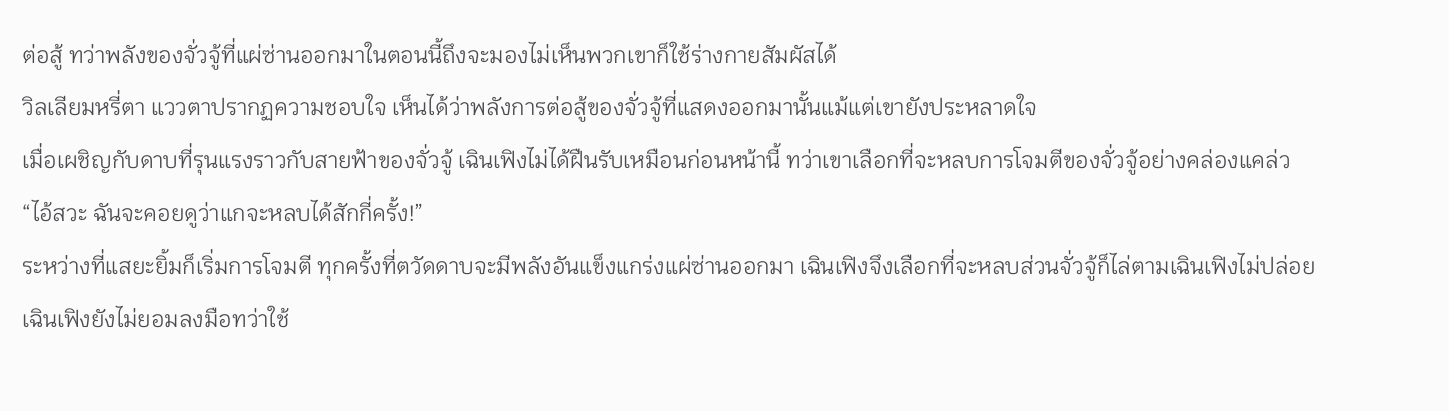ต่อสู้ ทว่าพลังของจั่วจู้ที่แผ่ซ่านออกมาในตอนนี้ถึงจะมองไม่เห็นพวกเขาก็ใช้ร่างกายสัมผัสได้
วิลเลียมหรี่ตา แววตาปรากฏความชอบใจ เห็นได้ว่าพลังการต่อสู้ของจั่วจู้ที่แสดงออกมานั้นแม้แต่เขายังประหลาดใจ
เมื่อเผชิญกับดาบที่รุนแรงราวกับสายฟ้าของจั่วจู้ เฉินเฟิงไม่ได้ฝืนรับเหมือนก่อนหน้านี้ ทว่าเขาเลือกที่จะหลบการโจมตีของจั่วจู้อย่างคล่องแคล่ว
“ไอ้สวะ ฉันจะคอยดูว่าแกจะหลบได้สักกี่ครั้ง!”
ระหว่างที่แสยะยิ้มก็เริ่มการโจมตี ทุกครั้งที่ตวัดดาบจะมีพลังอันแข็งแกร่งแผ่ซ่านออกมา เฉินเฟิงจึงเลือกที่จะหลบส่วนจั่วจู้ก็ไล่ตามเฉินเฟิงไม่ปล่อย
เฉินเฟิงยังไม่ยอมลงมือทว่าใช้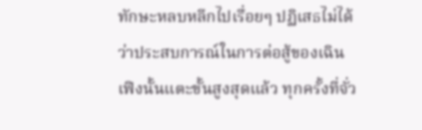ทักษะหลบหลีกไปเรื่อยๆ ปฏิเสธไม่ได้ว่าประสบการณ์ในการต่อสู้ของเฉินเฟิงนั้นแตะขั้นสูงสุดแล้ว ทุกครั้งที่จั่ว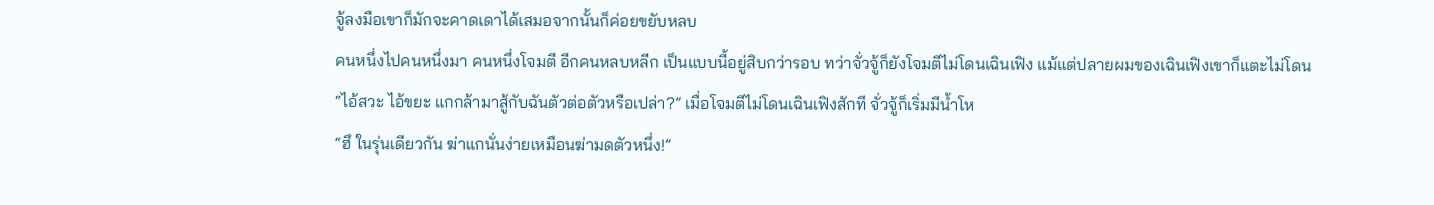จู้ลงมือเขาก็มักจะคาดเดาได้เสมอจากนั้นก็ค่อยขยับหลบ
คนหนึ่งไปคนหนึ่งมา คนหนึ่งโจมตี อีกคนหลบหลีก เป็นแบบนี้อยู่สิบกว่ารอบ ทว่าจั่วจู้ก็ยังโจมตีไม่โดนเฉินเฟิง แม้แต่ปลายผมของเฉินเฟิงเขาก็แตะไม่โดน
“ไอ้สวะ ไอ้ขยะ แกกล้ามาสู้กับฉันตัวต่อตัวหรือเปล่า?” เมื่อโจมตีไม่โดนเฉินเฟิงสักที จั่วจู้ก็เริ่มมีน้ำโห
“ฮึ ในรุ่นเดียวกัน ฆ่าแกนั่นง่ายเหมือนฆ่ามดตัวหนึ่ง!”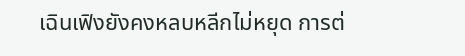เฉินเฟิงยังคงหลบหลีกไม่หยุด การต่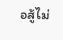อสู้ไม่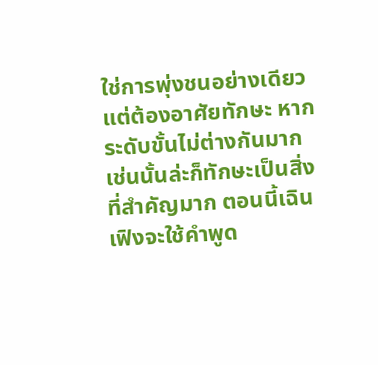ใช่การพุ่งชนอย่างเดียวแต่ต้องอาศัยทักษะ หากระดับขั้นไม่ต่างกันมากเช่นนั้นล่ะก็ทักษะเป็นสิ่งที่สำคัญมาก ตอนนี้เฉินเฟิงจะใช้คำพูด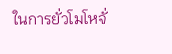ในการยั่วโมโหจั่